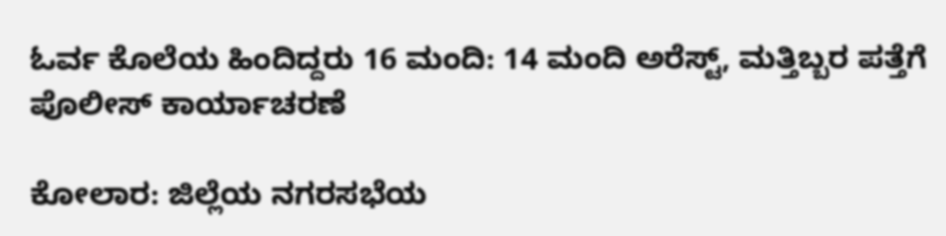ಓರ್ವ ಕೊಲೆಯ ಹಿಂದಿದ್ದರು 16 ಮಂದಿ: 14 ಮಂದಿ ಅರೆಸ್ಟ್, ಮತ್ತಿಬ್ಬರ ಪತ್ತೆಗೆ ಪೊಲೀಸ್ ಕಾರ್ಯಾಚರಣೆ

ಕೋಲಾರ: ಜಿಲ್ಲೆಯ ನಗರಸಭೆಯ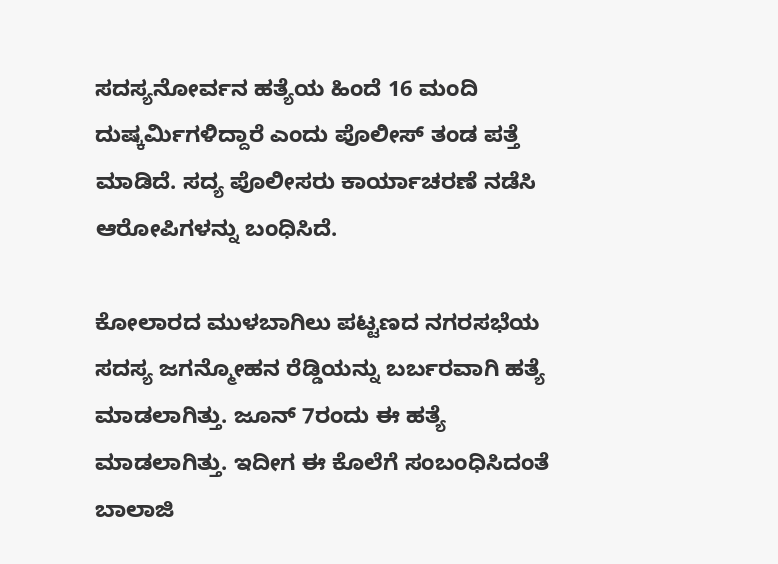ಸದಸ್ಯನೋರ್ವನ ಹತ್ಯೆಯ ಹಿಂದೆ 16 ಮಂದಿ ದುಷ್ಕರ್ಮಿಗಳಿದ್ದಾರೆ ಎಂದು ಪೊಲೀಸ್ ತಂಡ ಪತ್ತೆ ಮಾಡಿದೆ. ಸದ್ಯ ಪೊಲೀಸರು ಕಾರ್ಯಾಚರಣೆ ನಡೆಸಿ ಆರೋಪಿಗಳನ್ನು ಬಂಧಿಸಿದೆ.

ಕೋಲಾರದ ಮುಳಬಾಗಿಲು ಪಟ್ಟಣದ ನಗರಸಭೆಯ ಸದಸ್ಯ ಜಗನ್ಮೋಹನ ರೆಡ್ಡಿಯನ್ನು ಬರ್ಬರವಾಗಿ ಹತ್ಯೆ ಮಾಡಲಾಗಿತ್ತು. ಜೂನ್ 7ರಂದು ಈ ಹತ್ಯೆ ಮಾಡಲಾಗಿತ್ತು. ಇದೀಗ ಈ ಕೊಲೆಗೆ ಸಂಬಂಧಿಸಿದಂತೆ ಬಾಲಾಜಿ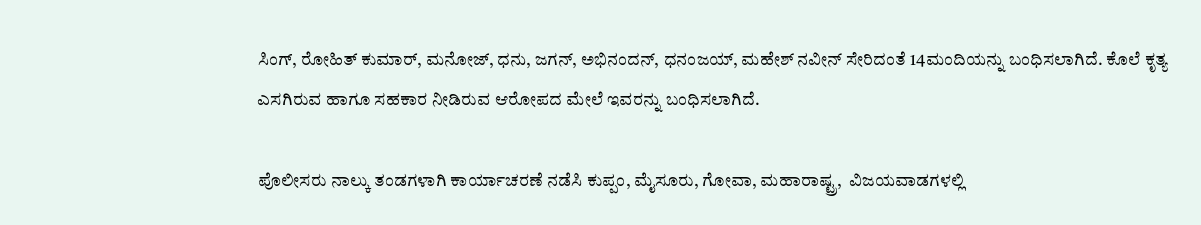ಸಿಂಗ್, ರೋಹಿತ್ ಕುಮಾರ್, ಮನೋಜ್, ಧನು, ಜಗನ್, ಅಭಿನಂದನ್, ಧನಂಜಯ್, ಮಹೇಶ್ ನವೀನ್ ಸೇರಿದಂತೆ 14ಮಂದಿಯನ್ನು ಬಂಧಿಸಲಾಗಿದೆ. ಕೊಲೆ ಕೃತ್ಯ ಎಸಗಿರುವ ಹಾಗೂ ಸಹಕಾರ ನೀಡಿರುವ ಆರೋಪದ ಮೇಲೆ ಇವರನ್ನು ಬಂಧಿಸಲಾಗಿದೆ.

ಪೊಲೀಸರು ನಾಲ್ಕು ತಂಡಗಳಾಗಿ ಕಾರ್ಯಾಚರಣೆ ನಡೆಸಿ ಕುಪ್ಪಂ, ಮೈಸೂರು, ಗೋವಾ, ಮಹಾರಾಷ್ಟ್ರ,  ವಿಜಯವಾಡಗಳಲ್ಲಿ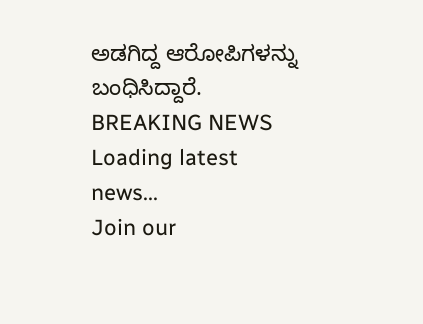ಅಡಗಿದ್ದ ಆರೋಪಿಗಳನ್ನು ಬಂಧಿಸಿದ್ದಾರೆ‌.
BREAKING NEWS
Loading latest news...
Join our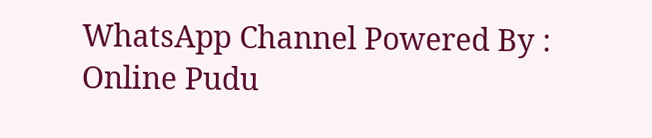WhatsApp Channel Powered By : Online Pudu